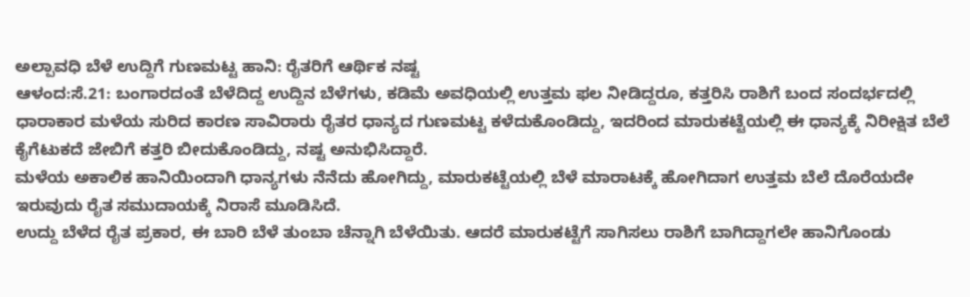ಅಲ್ಪಾವಧಿ ಬೆಳೆ ಉದ್ದಿಗೆ ಗುಣಮಟ್ಟ ಹಾನಿ: ರೈತರಿಗೆ ಆರ್ಥಿಕ ನಷ್ಟ
ಆಳಂದ:ಸೆ.21: ಬಂಗಾರದಂತೆ ಬೆಳೆದಿದ್ದ ಉದ್ದಿನ ಬೆಳೆಗಳು, ಕಡಿಮೆ ಅವಧಿಯಲ್ಲಿ ಉತ್ತಮ ಫಲ ನೀಡಿದ್ದರೂ, ಕತ್ತರಿಸಿ ರಾಶಿಗೆ ಬಂದ ಸಂದರ್ಭದಲ್ಲಿ ಧಾರಾಕಾರ ಮಳೆಯ ಸುರಿದ ಕಾರಣ ಸಾವಿರಾರು ರೈತರ ಧಾನ್ಯದ ಗುಣಮಟ್ಟ ಕಳೆದುಕೊಂಡಿದ್ದು, ಇದರಿಂದ ಮಾರುಕಟ್ಟೆಯಲ್ಲಿ ಈ ಧಾನ್ಯಕ್ಕೆ ನಿರೀಕ್ಷಿತ ಬೆಲೆ ಕೈಗೆಟುಕದೆ ಜೇಬಿಗೆ ಕತ್ತರಿ ಬೀದುಕೊಂಡಿದ್ದು, ನಷ್ಟ ಅನುಭಿಸಿದ್ದಾರೆ.
ಮಳೆಯ ಅಕಾಲಿಕ ಹಾನಿಯಿಂದಾಗಿ ಧಾನ್ಯಗಳು ನೆನೆದು ಹೋಗಿದ್ದು, ಮಾರುಕಟ್ಟೆಯಲ್ಲಿ ಬೆಳೆ ಮಾರಾಟಕ್ಕೆ ಹೋಗಿದಾಗ ಉತ್ತಮ ಬೆಲೆ ದೊರೆಯದೇ ಇರುವುದು ರೈತ ಸಮುದಾಯಕ್ಕೆ ನಿರಾಸೆ ಮೂಡಿಸಿದೆ.
ಉದ್ದು ಬೆಳೆದ ರೈತ ಪ್ರಕಾರ, ಈ ಬಾರಿ ಬೆಳೆ ತುಂಬಾ ಚೆನ್ನಾಗಿ ಬೆಳೆಯಿತು. ಆದರೆ ಮಾರುಕಟ್ಟೆಗೆ ಸಾಗಿಸಲು ರಾಶಿಗೆ ಬಾಗಿದ್ದಾಗಲೇ ಹಾನಿಗೊಂಡು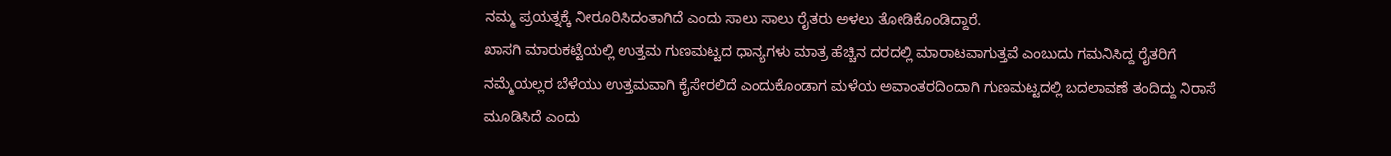ನಮ್ಮ ಪ್ರಯತ್ನಕ್ಕೆ ನೀರೂರಿಸಿದಂತಾಗಿದೆ ಎಂದು ಸಾಲು ಸಾಲು ರೈತರು ಅಳಲು ತೋಡಿಕೊಂಡಿದ್ದಾರೆ.
ಖಾಸಗಿ ಮಾರುಕಟ್ಟೆಯಲ್ಲಿ ಉತ್ತಮ ಗುಣಮಟ್ಟದ ಧಾನ್ಯಗಳು ಮಾತ್ರ ಹೆಚ್ಚಿನ ದರದಲ್ಲಿ ಮಾರಾಟವಾಗುತ್ತವೆ ಎಂಬುದು ಗಮನಿಸಿದ್ದ ರೈತರಿಗೆ ನಮ್ಮೆಯಲ್ಲರ ಬೆಳೆಯು ಉತ್ತಮವಾಗಿ ಕೈಸೇರಲಿದೆ ಎಂದುಕೊಂಡಾಗ ಮಳೆಯ ಅವಾಂತರದಿಂದಾಗಿ ಗುಣಮಟ್ಟದಲ್ಲಿ ಬದಲಾವಣೆ ತಂದಿದ್ದು ನಿರಾಸೆ ಮೂಡಿಸಿದೆ ಎಂದು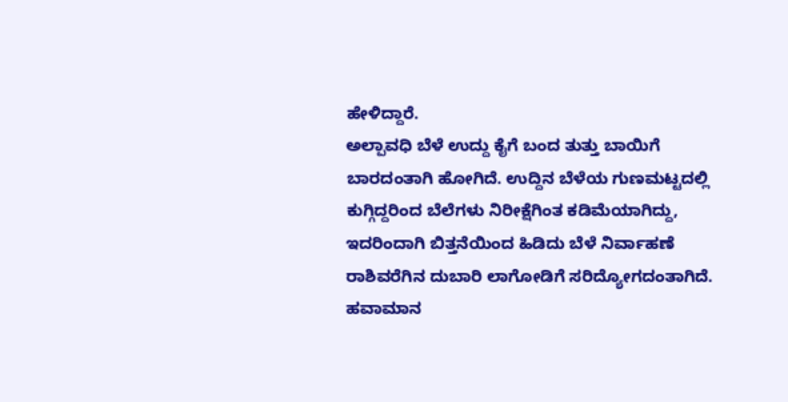ಹೇಳಿದ್ದಾರೆ.
ಅಲ್ಪಾವಧಿ ಬೆಳೆ ಉದ್ದು ಕೈಗೆ ಬಂದ ತುತ್ತು ಬಾಯಿಗೆ ಬಾರದಂತಾಗಿ ಹೋಗಿದೆ. ಉದ್ದಿನ ಬೆಳೆಯ ಗುಣಮಟ್ಟದಲ್ಲಿ ಕುಗ್ಗಿದ್ದರಿಂದ ಬೆಲೆಗಳು ನಿರೀಕ್ಷೆಗಿಂತ ಕಡಿಮೆಯಾಗಿದ್ದು, ಇದರಿಂದಾಗಿ ಬಿತ್ತನೆಯಿಂದ ಹಿಡಿದು ಬೆಳೆ ನಿರ್ವಾಹಣೆ ರಾಶಿವರೆಗಿನ ದುಬಾರಿ ಲಾಗೋಡಿಗೆ ಸರಿದ್ಯೋಗದಂತಾಗಿದೆ.
ಹವಾಮಾನ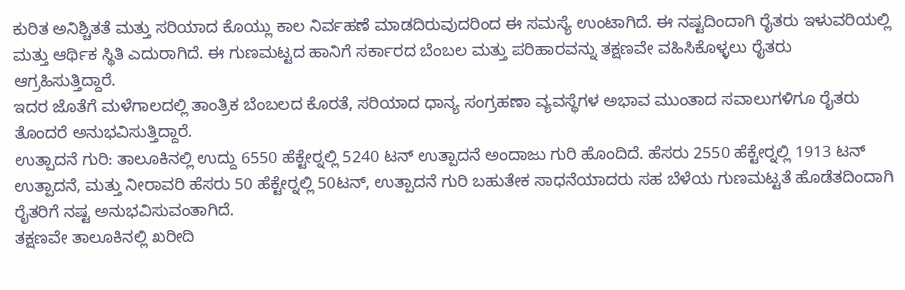ಕುರಿತ ಅನಿಶ್ಚಿತತೆ ಮತ್ತು ಸರಿಯಾದ ಕೊಯ್ಲು ಕಾಲ ನಿರ್ವಹಣೆ ಮಾಡದಿರುವುದರಿಂದ ಈ ಸಮಸ್ಯೆ ಉಂಟಾಗಿದೆ. ಈ ನಷ್ಟದಿಂದಾಗಿ ರೈತರು ಇಳುವರಿಯಲ್ಲಿ ಮತ್ತು ಆರ್ಥಿಕ ಸ್ಥಿತಿ ಎದುರಾಗಿದೆ. ಈ ಗುಣಮಟ್ಟದ ಹಾನಿಗೆ ಸರ್ಕಾರದ ಬೆಂಬಲ ಮತ್ತು ಪರಿಹಾರವನ್ನು ತಕ್ಷಣವೇ ವಹಿಸಿಕೊಳ್ಳಲು ರೈತರು ಆಗ್ರಹಿಸುತ್ತಿದ್ದಾರೆ.
ಇದರ ಜೊತೆಗೆ ಮಳೆಗಾಲದಲ್ಲಿ ತಾಂತ್ರಿಕ ಬೆಂಬಲದ ಕೊರತೆ, ಸರಿಯಾದ ಧಾನ್ಯ ಸಂಗ್ರಹಣಾ ವ್ಯವಸ್ಥೆಗಳ ಅಭಾವ ಮುಂತಾದ ಸವಾಲುಗಳಿಗೂ ರೈತರು ತೊಂದರೆ ಅನುಭವಿಸುತ್ತಿದ್ದಾರೆ.
ಉತ್ಪಾದನೆ ಗುರಿ: ತಾಲೂಕಿನಲ್ಲಿ ಉದ್ದು 6550 ಹೆಕ್ಟೇರ್‍ನಲ್ಲಿ 5240 ಟನ್ ಉತ್ಪಾದನೆ ಅಂದಾಜು ಗುರಿ ಹೊಂದಿದೆ. ಹೆಸರು 2550 ಹೆಕ್ಟೇರ್‍ನಲ್ಲಿ 1913 ಟನ್ ಉತ್ಪಾದನೆ, ಮತ್ತು ನೀರಾವರಿ ಹೆಸರು 50 ಹೆಕ್ಟೇರ್‍ನಲ್ಲಿ 50ಟನ್, ಉತ್ಪಾದನೆ ಗುರಿ ಬಹುತೇಕ ಸಾಧನೆಯಾದರು ಸಹ ಬೆಳೆಯ ಗುಣಮಟ್ಟತೆ ಹೊಡೆತದಿಂದಾಗಿ ರೈತರಿಗೆ ನಷ್ಟ ಅನುಭವಿಸುವಂತಾಗಿದೆ.
ತಕ್ಷಣವೇ ತಾಲೂಕಿನಲ್ಲಿ ಖರೀದಿ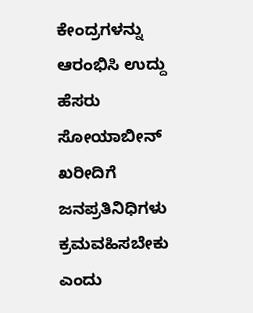ಕೇಂದ್ರಗಳನ್ನು ಆರಂಭಿಸಿ ಉದ್ದು ಹೆಸರು ಸೋಯಾಬೀನ್ ಖರೀದಿಗೆ ಜನಪ್ರತಿನಿಧಿಗಳು ಕ್ರಮವಹಿಸಬೇಕು ಎಂದು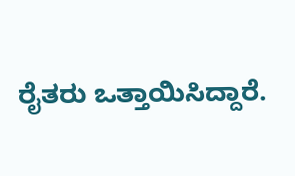ರೈತರು ಒತ್ತಾಯಿಸಿದ್ದಾರೆ.